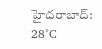హైదరాబాద్: 28°C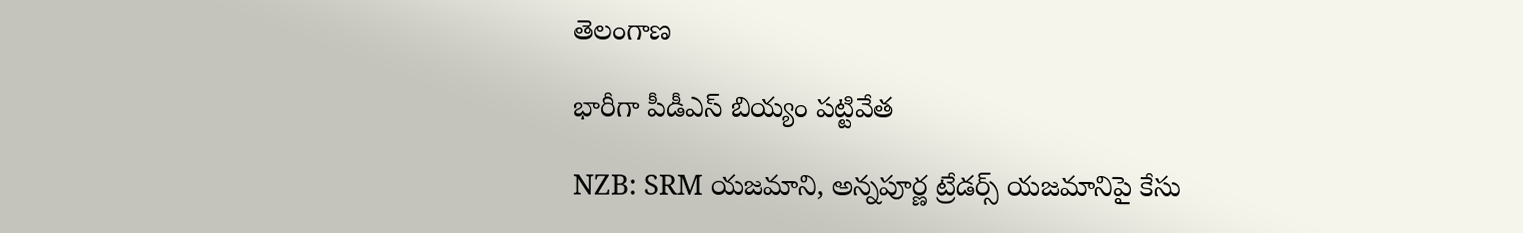తెలంగాణ

భారీగా పీడీఎస్ బియ్యం పట్టివేత

NZB: SRM యజమాని, అన్నపూర్ణ ట్రేడర్స్ యజమానిపై కేసు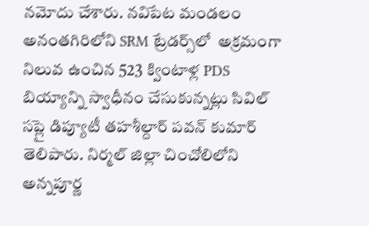నమోదు చేశారు. నవిపేట మండలం అనంతగిరిలోని SRM ట్రేడర్స్‌లో  అక్రమంగా నిలువ ఉంచిన 523 క్వింటాళ్ల PDS బియ్యాన్ని స్వాధీనం చేసుకున్నట్లు సివిల్ సప్లై డిప్యూటీ తహశీల్దార్ పవన్ కుమార్ తెలిపారు. నిర్మల్ జిల్లా చించోలిలోని అన్నపూర్ణ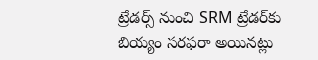ట్రేడర్స్ నుంచి SRM ట్రేడర్‌కు బియ్యం సరఫరా అయినట్లు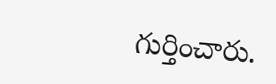గుర్తించారు.